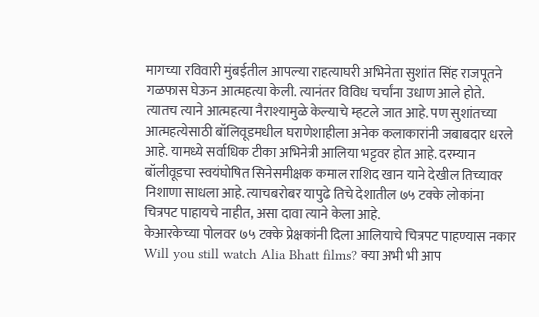मागच्या रविवारी मुंबईतील आपल्या राहत्याघरी अभिनेता सुशांत सिंह राजपूतने गळफास घेऊन आत्महत्या केली. त्यानंतर विविध चर्चांना उधाण आले होते. त्यातच त्याने आत्महत्या नैराश्यामुळे केल्याचे म्हटले जात आहे. पण सुशांतच्या आत्महत्येसाठी बॉलिवूडमधील घराणेशाहीला अनेक कलाकारांनी जबाबदार धरले आहे. यामध्ये सर्वाधिक टीका अभिनेत्री आलिया भट्टवर होत आहे. दरम्यान बॉलीवूडचा स्वयंघोषित सिनेसमीक्षक कमाल राशिद खान याने देखील तिच्यावर निशाणा साधला आहे. त्याचबरोबर यापुढे तिचे देशातील ७५ टक्के लोकांना चित्रपट पाहायचे नाहीत, असा दावा त्याने केला आहे.
केआरकेच्या पोलवर ७५ टक्के प्रेक्षकांनी दिला आलियाचे चित्रपट पाहण्यास नकार
Will you still watch Alia Bhatt films? क्या अभी भी आप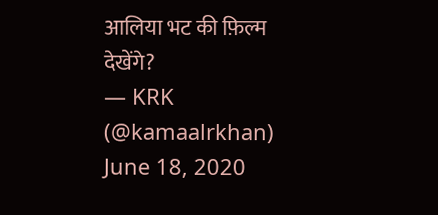आलिया भट की फ़िल्म देखेंगे?
— KRK (@kamaalrkhan) June 18, 2020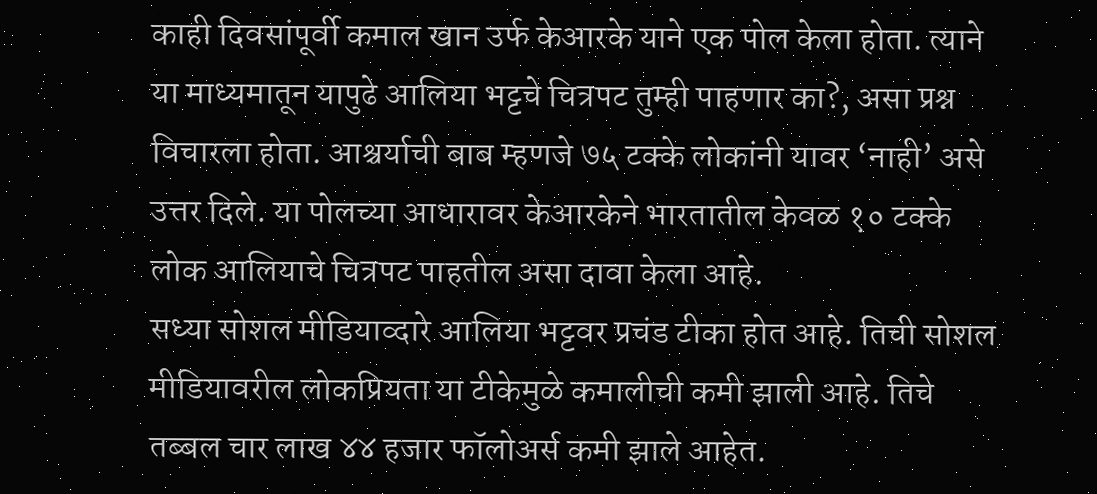काही दिवसांपूर्वी कमाल खान उर्फ केआरके याने एक पोल केला होता. त्याने या माध्यमातून यापुढे आलिया भट्टचे चित्रपट तुम्ही पाहणार का?, असा प्रश्न विचारला होता. आश्चर्याची बाब म्हणजे ७५ टक्के लोकांनी यावर ‘नाही’ असे उत्तर दिले. या पोलच्या आधारावर केआरकेने भारतातील केवळ १० टक्के लोक आलियाचे चित्रपट पाहतील असा दावा केला आहे.
सध्या सोशल मीडियाव्दारे आलिया भट्टवर प्रचंड टीका होत आहे. तिची सोशल मीडियावरील लोकप्रियता या टीकेमुळे कमालीची कमी झाली आहे. तिचे तब्बल चार लाख ४४ हजार फॉलोअर्स कमी झाले आहेत.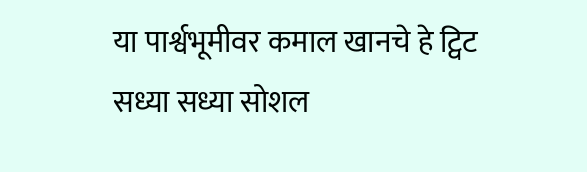या पार्श्वभूमीवर कमाल खानचे हे ट्विट सध्या सध्या सोशल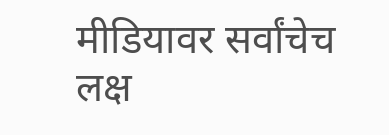मीडियावर सर्वांचेच लक्ष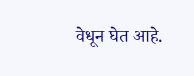वेधून घेत आहे.